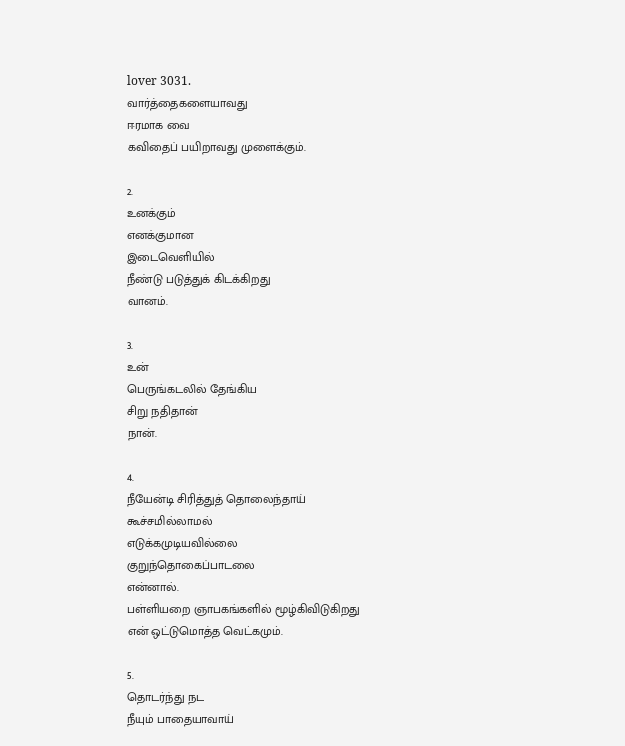lover 3031.
வார்த்தைகளையாவது
ஈரமாக வை
கவிதைப் பயிறாவது முளைக்கும்.

2.
உனக்கும்
எனக்குமான‌
இடைவெளியில்
நீண்டு படுத்துக் கிடக்கிறது
வானம்.

3.
உன்
பெருங்கடலில் தேங்கிய
சிறு நதிதான்
நான்.

4.
நீயேன்டி சிரித்துத் தொலைந்தாய்
கூச்சமில்லாமல்
எடுக்கமுடியவில்லை
குறுந்தொகைப்பாடலை
என்னால்.
பள்ளியறை ஞாபகங்களில் மூழ்கிவிடுகிறது
என் ஒட்டுமொத்த வெட்கமும்.

5.
தொடர்ந்து நட
நீயும் பாதையாவாய்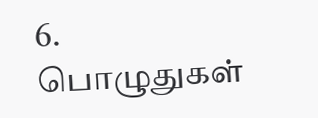6.
பொழுதுகள்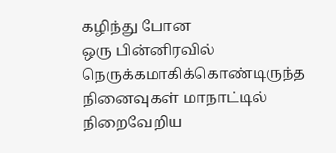கழிந்து போன
ஒரு பின்னிரவில்
நெருக்கமாகிக்கொண்டிருந்த
நினைவுகள் மாநாட்டில்
நிறைவேறிய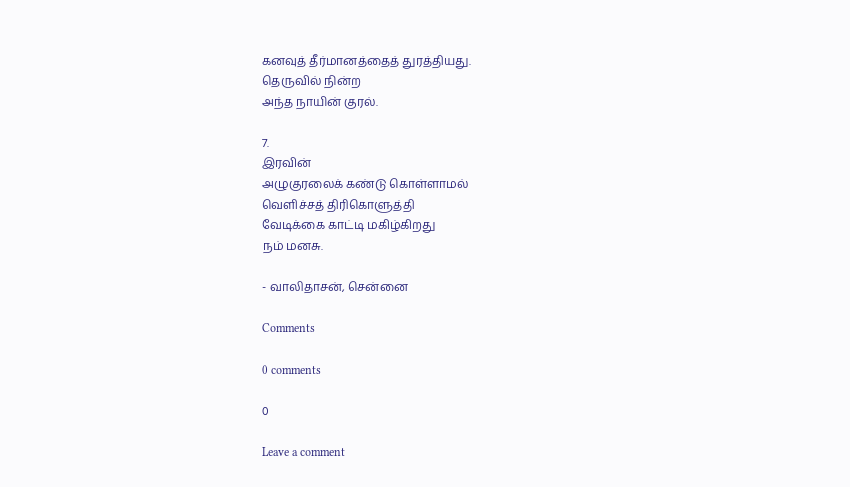கனவுத் தீர்மானத்தைத் துரத்தியது.
தெருவில் நின்ற
அந்த நாயின் குரல்.

7.
இரவின்
அழுகுரலைக் கண்டு கொள்ளாமல்
வெளிச்சத் திரிகொளுத்தி
வேடிக்கை காட்டி மகிழ்கிறது
நம் மனசு.

- வாலிதாசன், சென்னை

Comments

0 comments

0

Leave a comment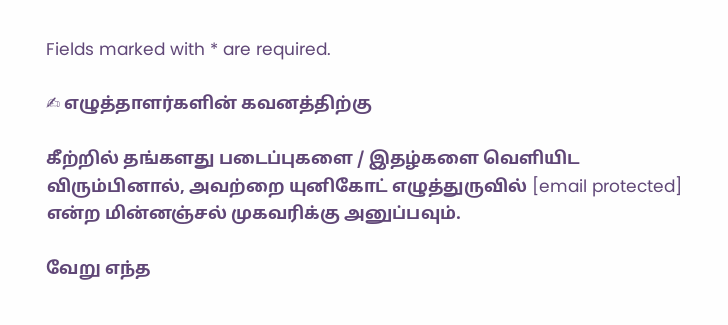Fields marked with * are required.

✍ எழுத்தாளர்களின் கவனத்திற்கு

கீற்றில் தங்களது படைப்புகளை / இதழ்களை வெளியிட விரும்பினால், அவற்றை யுனிகோட் எழுத்துருவில் [email protected] என்ற மின்னஞ்சல் முகவரிக்கு அனுப்பவும்.

வேறு எந்த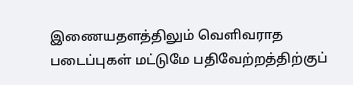இணையதளத்திலும் வெளிவராத படைப்புகள் மட்டுமே பதிவேற்றத்திற்குப்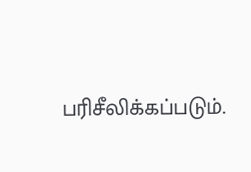பரிசீலிக்கப்படும்.